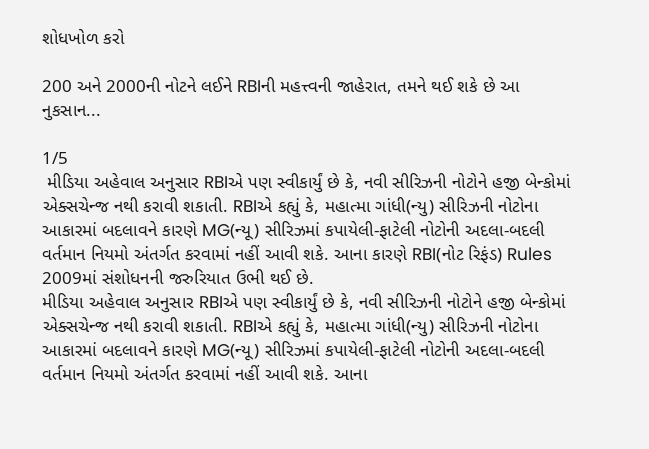શોધખોળ કરો

200 અને 2000ની નોટને લઈને RBIની મહત્ત્વની જાહેરાત, તમને થઈ શકે છે આ નુકસાન...

1/5
 મીડિયા અહેવાલ અનુસાર RBIએ પણ સ્વીકાર્યું છે કે, નવી સીરિઝની નોટોને હજી બેન્કોમાં એક્સચેન્જ નથી કરાવી શકાતી. RBIએ કહ્યું કે, મહાત્મા ગાંધી(ન્યુ) સીરિઝની નોટોના આકારમાં બદલાવને કારણે MG(ન્યૂ) સીરિઝમાં કપાયેલી-ફાટેલી નોટોની અદલા-બદલી વર્તમાન નિયમો અંતર્ગત કરવામાં નહીં આવી શકે. આના કારણે RBI(નોટ રિફંડ) Rules 2009માં સંશોધનની જરુરિયાત ઉભી થઈ છે.
મીડિયા અહેવાલ અનુસાર RBIએ પણ સ્વીકાર્યું છે કે, નવી સીરિઝની નોટોને હજી બેન્કોમાં એક્સચેન્જ નથી કરાવી શકાતી. RBIએ કહ્યું કે, મહાત્મા ગાંધી(ન્યુ) સીરિઝની નોટોના આકારમાં બદલાવને કારણે MG(ન્યૂ) સીરિઝમાં કપાયેલી-ફાટેલી નોટોની અદલા-બદલી વર્તમાન નિયમો અંતર્ગત કરવામાં નહીં આવી શકે. આના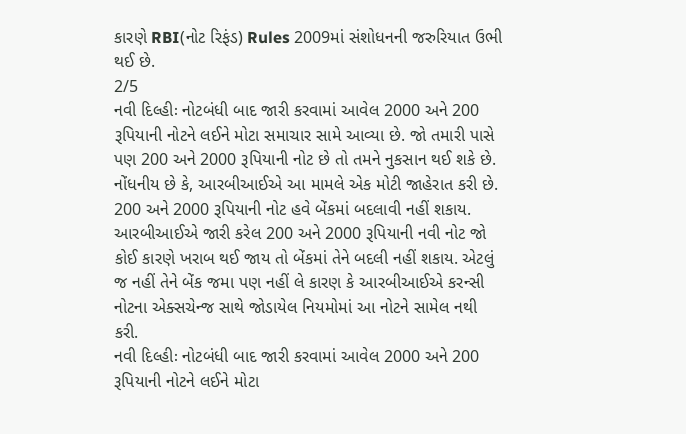કારણે RBI(નોટ રિફંડ) Rules 2009માં સંશોધનની જરુરિયાત ઉભી થઈ છે.
2/5
નવી દિલ્હીઃ નોટબંધી બાદ જારી કરવામાં આવેલ 2000 અને 200 રૂપિયાની નોટને લઈને મોટા સમાચાર સામે આવ્યા છે. જો તમારી પાસે પણ 200 અને 2000 રૂપિયાની નોટ છે તો તમને નુકસાન થઈ શકે છે. નોંધનીય છે કે, આરબીઆઈએ આ મામલે એક મોટી જાહેરાત કરી છે. 200 અને 2000 રૂપિયાની નોટ હવે બેંકમાં બદલાવી નહીં શકાય. આરબીઆઈએ જારી કરેલ 200 અને 2000 રૂપિયાની નવી નોટ જો કોઈ કારણે ખરાબ થઈ જાય તો બેંકમાં તેને બદલી નહીં શકાય. એટલું જ નહીં તેને બેંક જમા પણ નહીં લે કારણ કે આરબીઆઈએ કરન્સી નોટના એક્સચેન્જ સાથે જોડાયેલ નિયમોમાં આ નોટને સામેલ નથી કરી.
નવી દિલ્હીઃ નોટબંધી બાદ જારી કરવામાં આવેલ 2000 અને 200 રૂપિયાની નોટને લઈને મોટા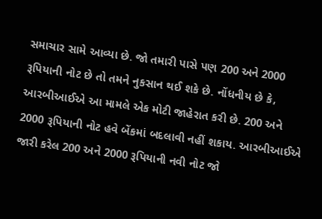સમાચાર સામે આવ્યા છે. જો તમારી પાસે પણ 200 અને 2000 રૂપિયાની નોટ છે તો તમને નુકસાન થઈ શકે છે. નોંધનીય છે કે, આરબીઆઈએ આ મામલે એક મોટી જાહેરાત કરી છે. 200 અને 2000 રૂપિયાની નોટ હવે બેંકમાં બદલાવી નહીં શકાય. આરબીઆઈએ જારી કરેલ 200 અને 2000 રૂપિયાની નવી નોટ જો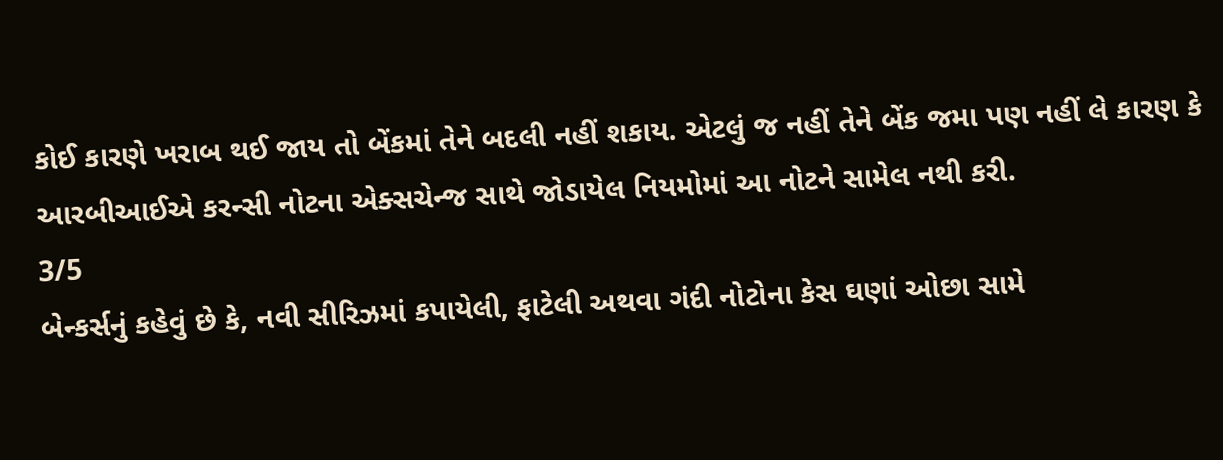કોઈ કારણે ખરાબ થઈ જાય તો બેંકમાં તેને બદલી નહીં શકાય. એટલું જ નહીં તેને બેંક જમા પણ નહીં લે કારણ કે આરબીઆઈએ કરન્સી નોટના એક્સચેન્જ સાથે જોડાયેલ નિયમોમાં આ નોટને સામેલ નથી કરી.
3/5
બેન્કર્સનું કહેવું છે કે, નવી સીરિઝમાં કપાયેલી, ફાટેલી અથવા ગંદી નોટોના કેસ ઘણાં ઓછા સામે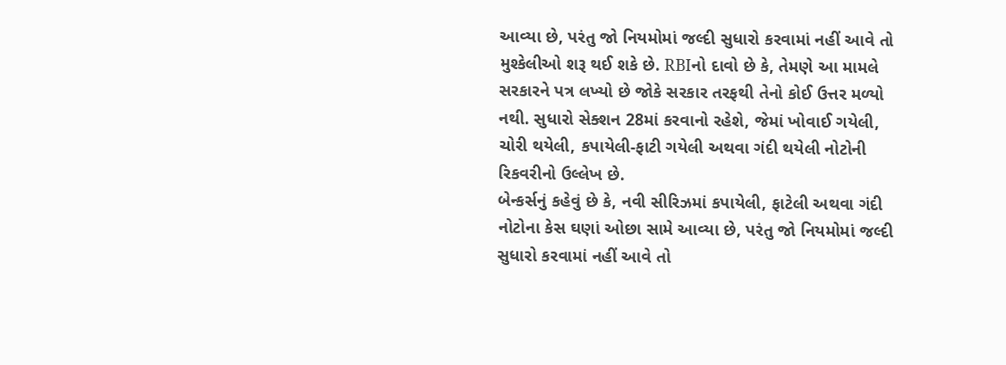આવ્યા છે, પરંતુ જો નિયમોમાં જલ્દી સુધારો કરવામાં નહીં આવે તો મુશ્કેલીઓ શરૂ થઈ શકે છે. RBIનો દાવો છે કે, તેમણે આ મામલે સરકારને પત્ર લખ્યો છે જોકે સરકાર તરફથી તેનો કોઈ ઉત્તર મળ્યો નથી. સુધારો સેક્શન 28માં કરવાનો રહેશે, જેમાં ખોવાઈ ગયેલી, ચોરી થયેલી, કપાયેલી-ફાટી ગયેલી અથવા ગંદી થયેલી નોટોની રિકવરીનો ઉલ્લેખ છે.
બેન્કર્સનું કહેવું છે કે, નવી સીરિઝમાં કપાયેલી, ફાટેલી અથવા ગંદી નોટોના કેસ ઘણાં ઓછા સામે આવ્યા છે, પરંતુ જો નિયમોમાં જલ્દી સુધારો કરવામાં નહીં આવે તો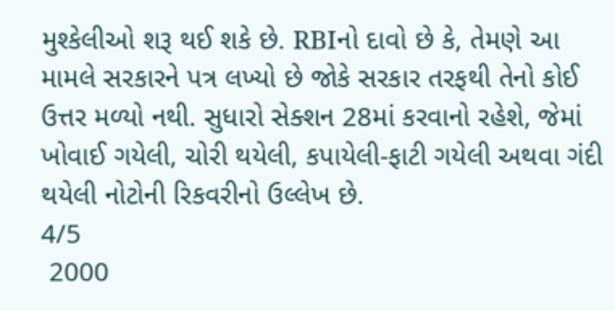મુશ્કેલીઓ શરૂ થઈ શકે છે. RBIનો દાવો છે કે, તેમણે આ મામલે સરકારને પત્ર લખ્યો છે જોકે સરકાર તરફથી તેનો કોઈ ઉત્તર મળ્યો નથી. સુધારો સેક્શન 28માં કરવાનો રહેશે, જેમાં ખોવાઈ ગયેલી, ચોરી થયેલી, કપાયેલી-ફાટી ગયેલી અથવા ગંદી થયેલી નોટોની રિકવરીનો ઉલ્લેખ છે.
4/5
 2000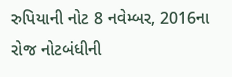રુપિયાની નોટ 8 નવેમ્બર, 2016ના રોજ નોટબંધીની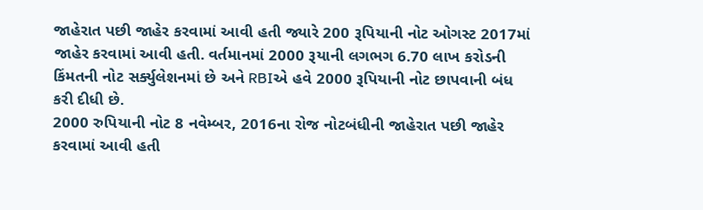જાહેરાત પછી જાહેર કરવામાં આવી હતી જ્યારે 200 રૂપિયાની નોટ ઓગસ્ટ 2017માં જાહેર કરવામાં આવી હતી. વર્તમાનમાં 2000 રૂયાની લગભગ 6.70 લાખ કરોડની કિંમતની નોટ સર્ક્યુલેશનમાં છે અને RBIએ હવે 2000 રૂપિયાની નોટ છાપવાની બંધ કરી દીધી છે.
2000 રુપિયાની નોટ 8 નવેમ્બર, 2016ના રોજ નોટબંધીની જાહેરાત પછી જાહેર કરવામાં આવી હતી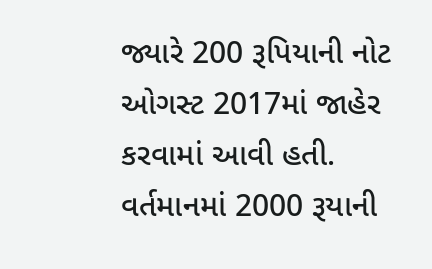જ્યારે 200 રૂપિયાની નોટ ઓગસ્ટ 2017માં જાહેર કરવામાં આવી હતી. વર્તમાનમાં 2000 રૂયાની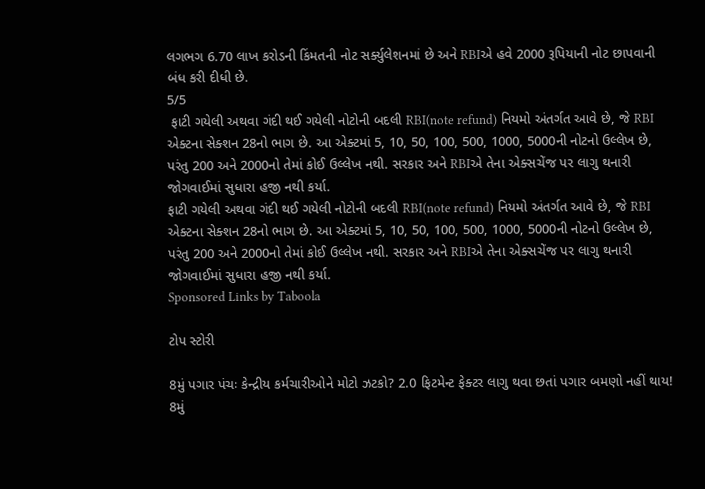લગભગ 6.70 લાખ કરોડની કિંમતની નોટ સર્ક્યુલેશનમાં છે અને RBIએ હવે 2000 રૂપિયાની નોટ છાપવાની બંધ કરી દીધી છે.
5/5
 ફાટી ગયેલી અથવા ગંદી થઈ ગયેલી નોટોની બદલી RBI(note refund) નિયમો અંતર્ગત આવે છે, જે RBI એક્ટના સેક્શન 28નો ભાગ છે. આ એક્ટમાં 5, 10, 50, 100, 500, 1000, 5000ની નોટનો ઉલ્લેખ છે, પરંતુ 200 અને 2000નો તેમાં કોઈ ઉલ્લેખ નથી. સરકાર અને RBIએ તેના એક્સચેંજ પર લાગુ થનારી જોગવાઈમાં સુધારા હજી નથી કર્યા.
ફાટી ગયેલી અથવા ગંદી થઈ ગયેલી નોટોની બદલી RBI(note refund) નિયમો અંતર્ગત આવે છે, જે RBI એક્ટના સેક્શન 28નો ભાગ છે. આ એક્ટમાં 5, 10, 50, 100, 500, 1000, 5000ની નોટનો ઉલ્લેખ છે, પરંતુ 200 અને 2000નો તેમાં કોઈ ઉલ્લેખ નથી. સરકાર અને RBIએ તેના એક્સચેંજ પર લાગુ થનારી જોગવાઈમાં સુધારા હજી નથી કર્યા.
Sponsored Links by Taboola

ટોપ સ્ટોરી

8મું પગાર પંચઃ કેન્દ્રીય કર્મચારીઓને મોટો ઝટકો? 2.0 ફિટમેન્ટ ફેક્ટર લાગુ થવા છતાં પગાર બમણો નહીં થાય!
8મું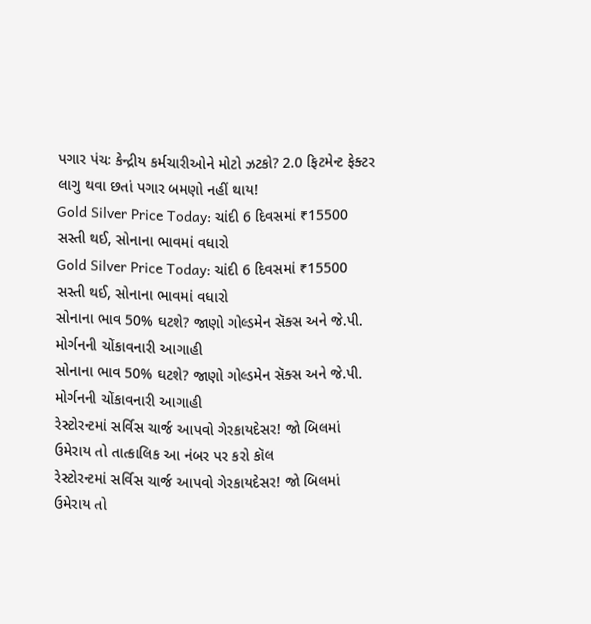પગાર પંચઃ કેન્દ્રીય કર્મચારીઓને મોટો ઝટકો? 2.0 ફિટમેન્ટ ફેક્ટર લાગુ થવા છતાં પગાર બમણો નહીં થાય!
Gold Silver Price Today: ચાંદી 6 દિવસમાં ₹15500 સસ્તી થઈ, સોનાના ભાવમાં વધારો
Gold Silver Price Today: ચાંદી 6 દિવસમાં ₹15500 સસ્તી થઈ, સોનાના ભાવમાં વધારો
સોનાના ભાવ 50% ઘટશે? જાણો ગોલ્ડમેન સૅક્સ અને જે.પી. મોર્ગનની ચોંકાવનારી આગાહી
સોનાના ભાવ 50% ઘટશે? જાણો ગોલ્ડમેન સૅક્સ અને જે.પી. મોર્ગનની ચોંકાવનારી આગાહી
રેસ્ટોરન્ટમાં સર્વિસ ચાર્જ આપવો ગેરકાયદેસર! જો બિલમાં ઉમેરાય તો તાત્કાલિક આ નંબર પર કરો કૉલ
રેસ્ટોરન્ટમાં સર્વિસ ચાર્જ આપવો ગેરકાયદેસર! જો બિલમાં ઉમેરાય તો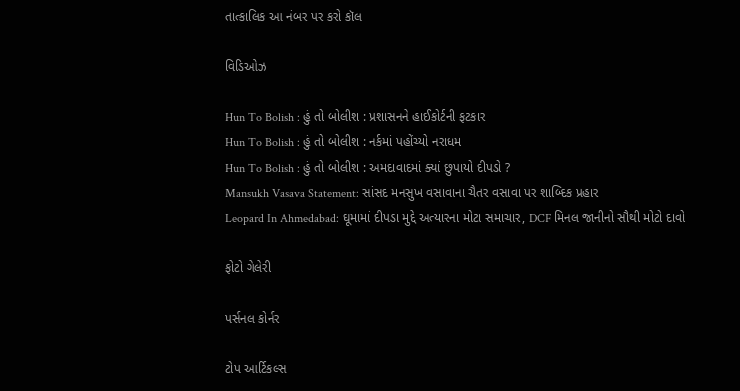તાત્કાલિક આ નંબર પર કરો કૉલ

વિડિઓઝ

Hun To Bolish : હું તો બોલીશ : પ્રશાસનને હાઈકોર્ટની ફટકાર
Hun To Bolish : હું તો બોલીશ : નર્કમાં પહોંચ્યો નરાધમ
Hun To Bolish : હું તો બોલીશ : અમદાવાદમાં ક્યાં છુપાયો દીપડો ?
Mansukh Vasava Statement: સાંસદ મનસુખ વસાવાના ચૈતર વસાવા પર શાબ્દિક પ્રહાર
Leopard In Ahmedabad: ઘૂમામાં દીપડા મુદ્દે અત્યારના મોટા સમાચાર, DCF મિનલ જાનીનો સૌથી મોટો દાવો

ફોટો ગેલેરી

પર્સનલ કોર્નર

ટોપ આર્ટિકલ્સ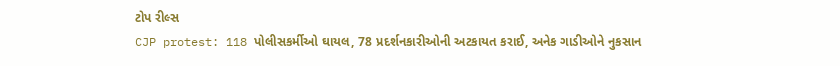ટોપ રીલ્સ
CJP protest: 118 પોલીસકર્મીઓ ઘાયલ, 78 પ્રદર્શનકારીઓની અટકાયત કરાઈ, અનેક ગાડીઓને નુકસાન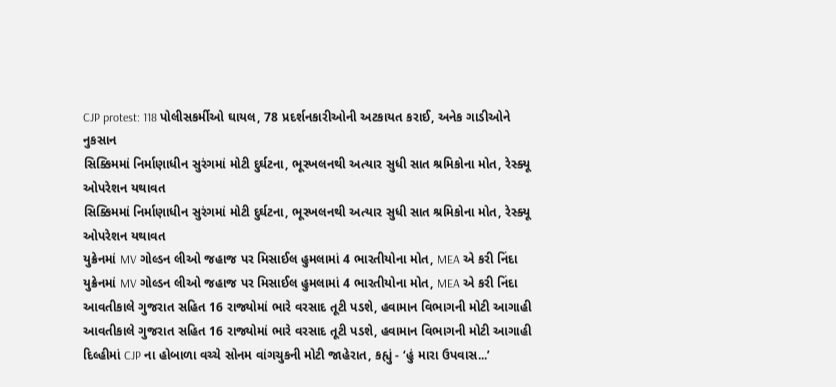CJP protest: 118 પોલીસકર્મીઓ ઘાયલ, 78 પ્રદર્શનકારીઓની અટકાયત કરાઈ, અનેક ગાડીઓને નુકસાન
સિક્કિમમાં નિર્માણાધીન સુરંગમાં મોટી દુર્ઘટના, ભૂસ્ખલનથી અત્યાર સુધી સાત શ્રમિકોના મોત, રેસ્ક્યૂ ઓપરેશન યથાવત
સિક્કિમમાં નિર્માણાધીન સુરંગમાં મોટી દુર્ઘટના, ભૂસ્ખલનથી અત્યાર સુધી સાત શ્રમિકોના મોત, રેસ્ક્યૂ ઓપરેશન યથાવત
યુક્રેનમાં MV ગોલ્ડન લીઓ જહાજ પર મિસાઈલ હુમલામાં 4 ભારતીયોના મોત, MEA એ કરી નિંદા
યુક્રેનમાં MV ગોલ્ડન લીઓ જહાજ પર મિસાઈલ હુમલામાં 4 ભારતીયોના મોત, MEA એ કરી નિંદા
આવતીકાલે ગુજરાત સહિત 16 રાજ્યોમાં ભારે વરસાદ તૂટી પડશે, હવામાન વિભાગની મોટી આગાહી
આવતીકાલે ગુજરાત સહિત 16 રાજ્યોમાં ભારે વરસાદ તૂટી પડશે, હવામાન વિભાગની મોટી આગાહી
દિલ્હીમાં CJP ના હોબાળા વચ્ચે સોનમ વાંગચુકની મોટી જાહેરાત, કહ્યું - ‘હું મારા ઉપવાસ...’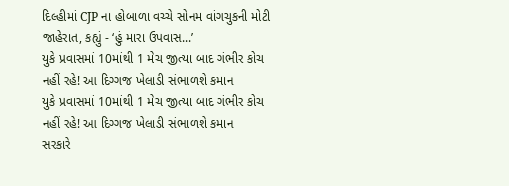દિલ્હીમાં CJP ના હોબાળા વચ્ચે સોનમ વાંગચુકની મોટી જાહેરાત, કહ્યું - ‘હું મારા ઉપવાસ...’
યુકે પ્રવાસમાં 10માંથી 1 મેચ જીત્યા બાદ ગંભીર કોચ નહીં રહે! આ દિગ્ગજ ખેલાડી સંભાળશે કમાન
યુકે પ્રવાસમાં 10માંથી 1 મેચ જીત્યા બાદ ગંભીર કોચ નહીં રહે! આ દિગ્ગજ ખેલાડી સંભાળશે કમાન
સરકારે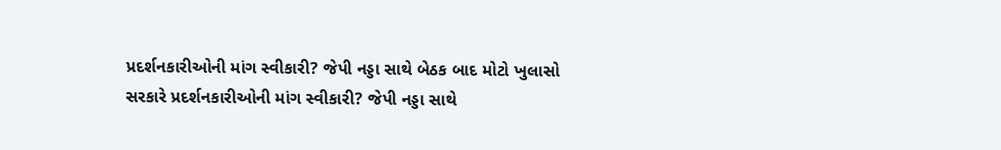પ્રદર્શનકારીઓની માંગ સ્વીકારી? જેપી નડ્ડા સાથે બેઠક બાદ મોટો ખુલાસો
સરકારે પ્રદર્શનકારીઓની માંગ સ્વીકારી? જેપી નડ્ડા સાથે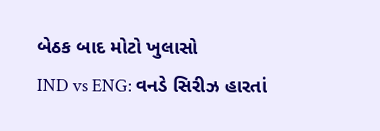બેઠક બાદ મોટો ખુલાસો
IND vs ENG: વનડે સિરીઝ હારતાં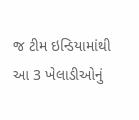જ ટીમ ઇન્ડિયામાંથી આ 3 ખેલાડીઓનું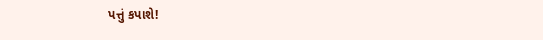પત્તું કપાશે!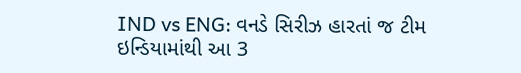IND vs ENG: વનડે સિરીઝ હારતાં જ ટીમ ઇન્ડિયામાંથી આ 3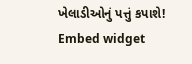ખેલાડીઓનું પત્તું કપાશે!
Embed widget